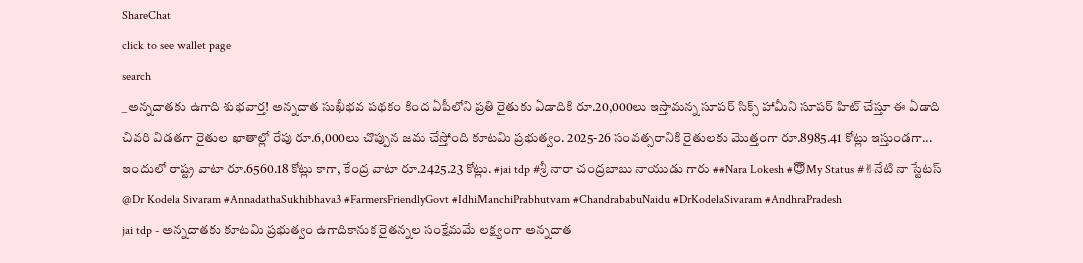ShareChat
click to see wallet page
search
_అన్నదాతకు ఉగాది శుభవార్త! అన్నదాత సుఖీభవ పథకం కింద ఏపీలోని ప్రతి రైతుకు ఏడాదికి రూ.20,000లు ఇస్తామన్న సూపర్ సిక్స్ హామీని సూపర్ హిట్ చేస్తూ ఈ ఏడాది చివరి విడతగా రైతుల ఖాతాల్లో రేపు రూ.6,000లు చొప్పున జమ చేస్తోంది కూటమి ప్రభుత్వం. 2025-26 సంవత్సరానికి రైతులకు మొత్తంగా రూ.8985.41 కోట్లు ఇస్తుండగా... ఇందులో రాష్ట్ర వాటా రూ.6560.18 కోట్లు కాగా, కేంద్ర వాటా రూ.2425.23 కోట్లు. #jai tdp #శ్రీ నారా చంద్రబాబు నాయుడు గారు ##Nara Lokesh #😇My Status #✌నేటి నా స్టేటస్ @Dr Kodela Sivaram #AnnadathaSukhibhava3 #FarmersFriendlyGovt #IdhiManchiPrabhutvam #ChandrababuNaidu #DrKodelaSivaram #AndhraPradesh
jai tdp - అన్నదాతకు కూటమి ప్రభుత్వం ఉగాదికానుక రైతన్నల సంక్షేమమే లక్ష్యంగా అన్నదాత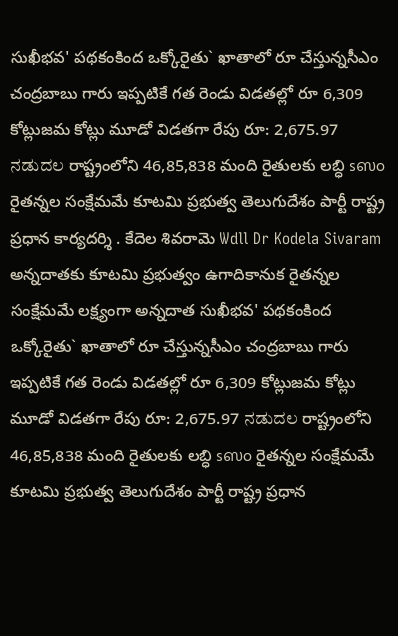సుఖీభవ' పథకంకింద ఒక్కోరైతు` ఖాతాలో రూ చేస్తున్నసీఎం చంద్రబాబు గారు ఇప్పటికే గత రెండు విడతల్లో రూ 6,309 కోట్లుజమ కోట్లు మూడో విడతగా రేపు రూ: 2,675.97 ನಡುದಲ రాష్ట్రంలోని 46,85,838 మంది రైతులకు లబ్ధి sஸo రైతన్నల సంక్షేమమే కూటమి ప్రభుత్వ తెలుగుదేశం పార్టీ రాష్ట్ర ప్రధాన కార్యదర్శి . కేదెల శివరామె Wdll Dr Kodela Sivaram అన్నదాతకు కూటమి ప్రభుత్వం ఉగాదికానుక రైతన్నల సంక్షేమమే లక్ష్యంగా అన్నదాత సుఖీభవ' పథకంకింద ఒక్కోరైతు` ఖాతాలో రూ చేస్తున్నసీఎం చంద్రబాబు గారు ఇప్పటికే గత రెండు విడతల్లో రూ 6,309 కోట్లుజమ కోట్లు మూడో విడతగా రేపు రూ: 2,675.97 ನಡುದಲ రాష్ట్రంలోని 46,85,838 మంది రైతులకు లబ్ధి sஸo రైతన్నల సంక్షేమమే కూటమి ప్రభుత్వ తెలుగుదేశం పార్టీ రాష్ట్ర ప్రధాన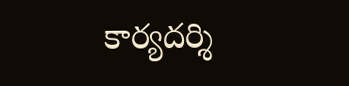కార్యదర్శి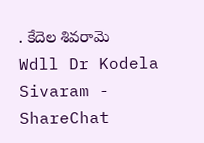. కేదెల శివరామె Wdll Dr Kodela Sivaram - ShareChat